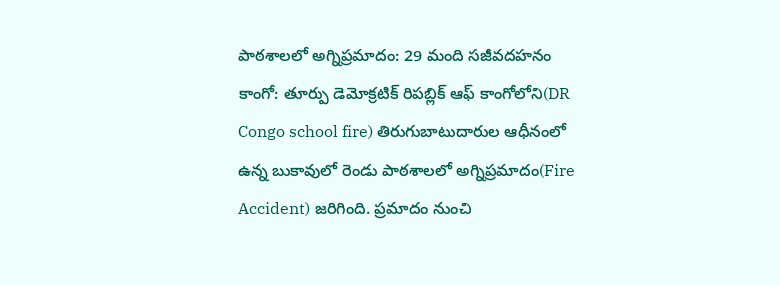పాఠశాలలో అగ్నిప్రమాదం: 29 మంది సజీవదహనం
కాంగో: తూర్పు డెమోక్రటిక్ రిపబ్లిక్ ఆఫ్ కాంగోలోని(DR Congo school fire) తిరుగుబాటుదారుల ఆధీనంలో ఉన్న బుకావులో రెండు పాఠశాలలో అగ్నిప్రమాదం(Fire Accident) జరిగింది. ప్రమాదం నుంచి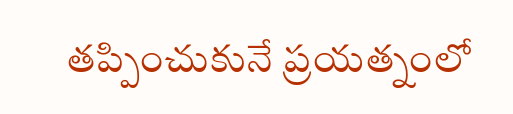తప్పించుకునే ప్రయత్నంలో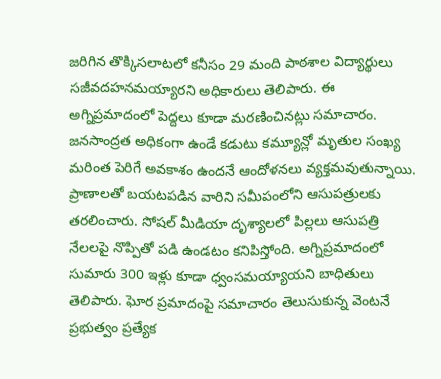జరిగిన తొక్కిసలాటలో కనీసం 29 మంది పాఠశాల విద్యార్థులు సజీవదహనమయ్యారని అధికారులు తెలిపారు. ఈ అగ్నిప్రమాదంలో పెద్దలు కూడా మరణించినట్లు సమాచారం. జనసాంద్రత అధికంగా ఉండే కడుటు కమ్యూన్లో మృతుల సంఖ్య మరింత పెరిగే అవకాశం ఉందనే ఆందోళనలు వ్యక్తమవుతున్నాయి. ప్రాణాలతో బయటపడిన వారిని సమీపంలోని ఆసుపత్రులకు తరలించారు. సోషల్ మీడియా దృశ్యాలలో పిల్లలు ఆసుపత్రి నేలలపై నొప్పితో పడి ఉండటం కనిపిస్తోంది. అగ్నిప్రమాదంలో సుమారు 300 ఇళ్లు కూడా ధ్వంసమయ్యాయని బాధితులు తెలిపారు. ఘోర ప్రమాదంపై సమాచారం తెలుసుకున్న వెంటనే ప్రభుత్వం ప్రత్యేక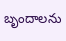బృందాలను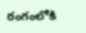రంగంలోకి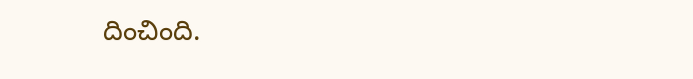దించింది.